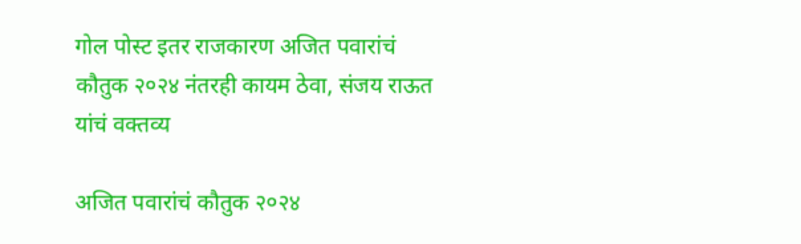गोल पोस्ट इतर राजकारण अजित पवारांचं कौतुक २०२४ नंतरही कायम ठेवा, संजय राऊत यांचं वक्तव्य

अजित पवारांचं कौतुक २०२४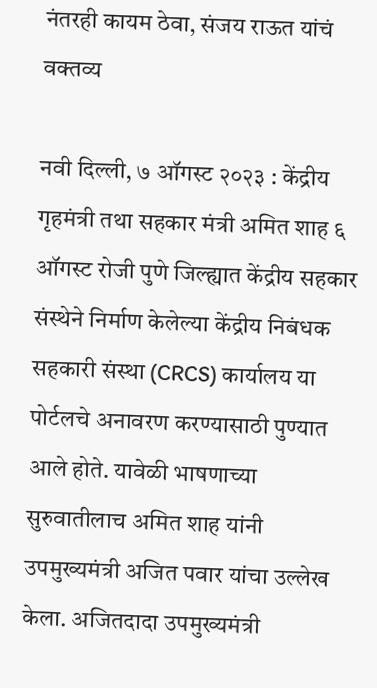नंतरही कायम ठेवा, संजय राऊत यांचं वक्तव्य

नवी दिल्ली, ७ ऑगस्ट २०२३ : केंद्रीय गृहमंत्री तथा सहकार मंत्री अमित शाह ६ ऑगस्ट रोजी पुणे जिल्ह्यात केंद्रीय सहकार संस्थेने निर्माण केलेल्या केंद्रीय निबंधक सहकारी संस्था (CRCS) कार्यालय या पोर्टलचे अनावरण करण्यासाठी पुण्यात आले होते. यावेळी भाषणाच्या सुरुवातीलाच अमित शाह यांनी उपमुख्यमंत्री अजित पवार यांचा उल्लेख केला. अजितदादा उपमुख्यमंत्री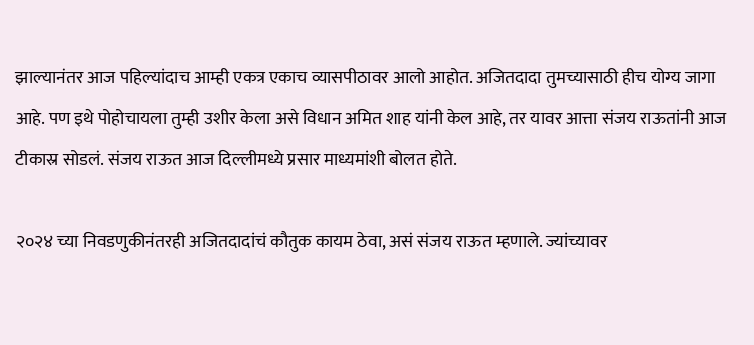झाल्यानंतर आज पहिल्यांदाच आम्ही एकत्र एकाच व्यासपीठावर आलो आहोत. अजितदादा तुमच्यासाठी हीच योग्य जागा आहे. पण इथे पोहोचायला तुम्ही उशीर केला असे विधान अमित शाह यांनी केल आहे, तर यावर आत्ता संजय राऊतांनी आज टीकास्र सोडलं. संजय राऊत आज दिल्लीमध्ये प्रसार माध्यमांशी बोलत होते.

२०२४ च्या निवडणुकीनंतरही अजितदादांचं कौतुक कायम ठेवा, असं संजय राऊत म्हणाले. ज्यांच्यावर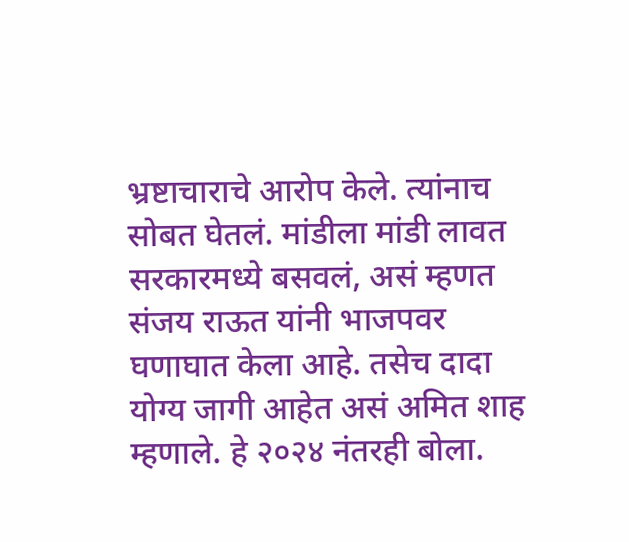भ्रष्टाचाराचे आरोप केले. त्यांनाच सोबत घेतलं. मांडीला मांडी लावत सरकारमध्ये बसवलं, असं म्हणत संजय राऊत यांनी भाजपवर घणाघात केला आहे. तसेच दादा योग्य जागी आहेत असं अमित शाह म्हणाले. हे २०२४ नंतरही बोला.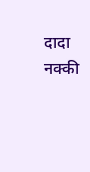दादा नक्की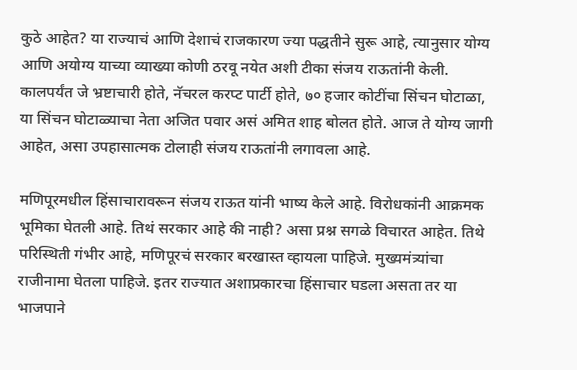कुठे आहेत? या राज्याचं आणि देशाचं राजकारण ज्या पद्धतीने सुरू आहे, त्यानुसार योग्य आणि अयोग्य याच्या व्याख्या कोणी ठरवू नयेत अशी टीका संजय राऊतांनी केली. कालपर्यंत जे भ्रष्टाचारी होते, नॅचरल करप्ट पार्टी होते, ७० हजार कोटींचा सिंचन घोटाळा, या सिंचन घोटाळ्याचा नेता अजित पवार असं अमित शाह बोलत होते. आज ते योग्य जागी आहेत, असा उपहासात्मक टोलाही संजय राऊतांनी लगावला आहे.

मणिपूरमधील हिंसाचारावरून संजय राऊत यांनी भाष्य केले आहे. विरोधकांनी आक्रमक भूमिका घेतली आहे. तिथं सरकार आहे की नाही? असा प्रश्न सगळे विचारत आहेत. तिथे परिस्थिती गंभीर आहे, मणिपूरचं सरकार बरखास्त व्हायला पाहिजे. मुख्यमंत्र्यांचा राजीनामा घेतला पाहिजे. इतर राज्यात अशाप्रकारचा हिंसाचार घडला असता तर या भाजपाने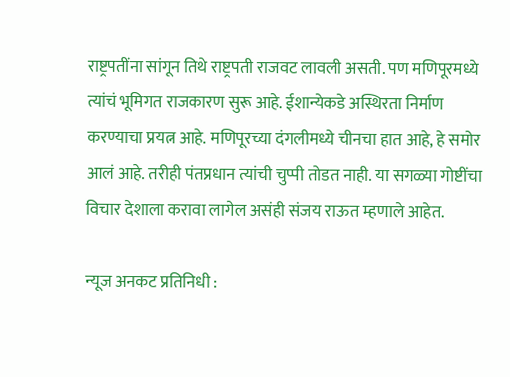राष्ट्रपतींना सांगून तिथे राष्ट्रपती राजवट लावली असती. पण मणिपूरमध्ये त्यांचं भूमिगत राजकारण सुरू आहे. ईशान्येकडे अस्थिरता निर्माण करण्याचा प्रयत्न आहे. मणिपूरच्या दंगलीमध्ये चीनचा हात आहे, हे समोर आलं आहे. तरीही पंतप्रधान त्यांची चुप्पी तोडत नाही. या सगळ्या गोष्टींचा विचार देशाला करावा लागेल असंही संजय राऊत म्हणाले आहेत.

न्यूज अनकट प्रतिनिधी :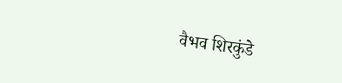वैभव शिरकुंडे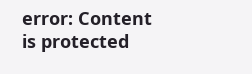error: Content is protected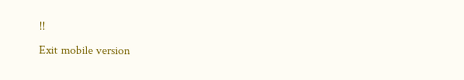!!
Exit mobile version